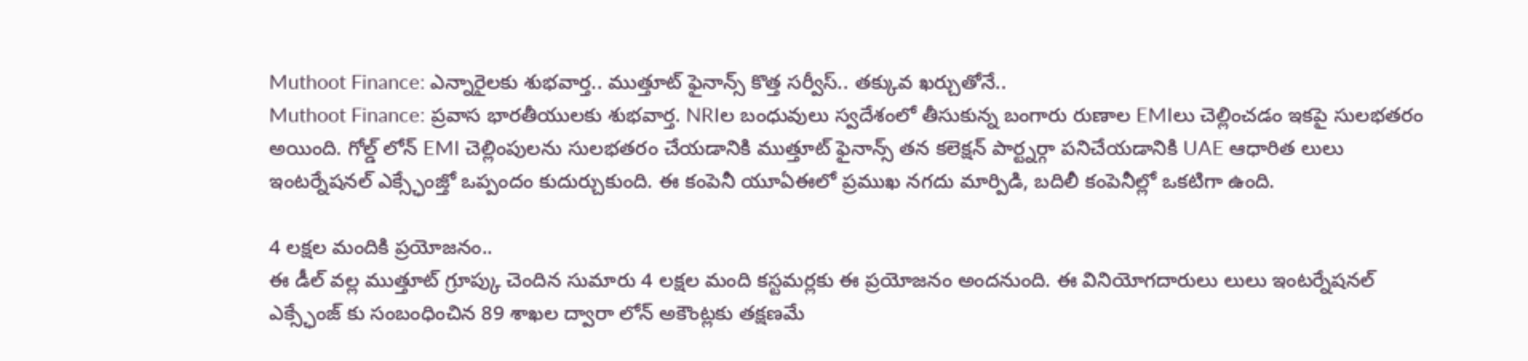Muthoot Finance: ఎన్నారైలకు శుభవార్త.. ముత్తూట్ ఫైనాన్స్ కొత్త సర్వీస్.. తక్కువ ఖర్చుతోనే..
Muthoot Finance: ప్రవాస భారతీయులకు శుభవార్త. NRIల బంధువులు స్వదేశంలో తీసుకున్న బంగారు రుణాల EMIలు చెల్లించడం ఇకపై సులభతరం అయింది. గోల్డ్ లోన్ EMI చెల్లింపులను సులభతరం చేయడానికి ముత్తూట్ ఫైనాన్స్ తన కలెక్షన్ పార్ట్నర్గా పనిచేయడానికి UAE ఆధారిత లులు ఇంటర్నేషనల్ ఎక్స్ఛేంజ్తో ఒప్పందం కుదుర్చుకుంది. ఈ కంపెనీ యూఏఈలో ప్రముఖ నగదు మార్పిడి, బదిలీ కంపెనీల్లో ఒకటిగా ఉంది.

4 లక్షల మందికి ప్రయోజనం..
ఈ డీల్ వల్ల ముత్తూట్ గ్రూప్కు చెందిన సుమారు 4 లక్షల మంది కస్టమర్లకు ఈ ప్రయోజనం అందనుంది. ఈ వినియోగదారులు లులు ఇంటర్నేషనల్ ఎక్స్ఛేంజ్ కు సంబంధించిన 89 శాఖల ద్వారా లోన్ అకౌంట్లకు తక్షణమే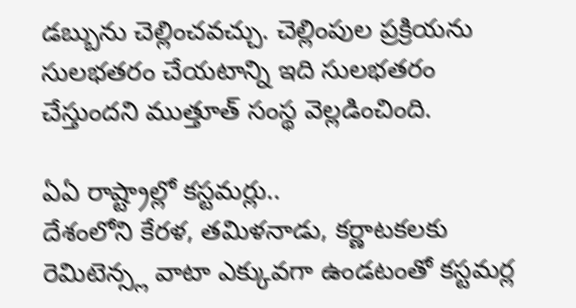డబ్బును చెల్లించవచ్చు. చెల్లింపుల ప్రక్రియను సులభతరం చేయటాన్ని ఇది సులభతరం చేస్తుందని ముత్తూత్ సంస్థ వెల్లడించింది.

ఏఏ రాష్ట్రాల్లో కస్టమర్లు..
దేశంలోని కేరళ, తమిళనాడు, కర్ణాటకలకు రెమిటెన్స్ల వాటా ఎక్కువగా ఉండటంతో కస్టమర్ల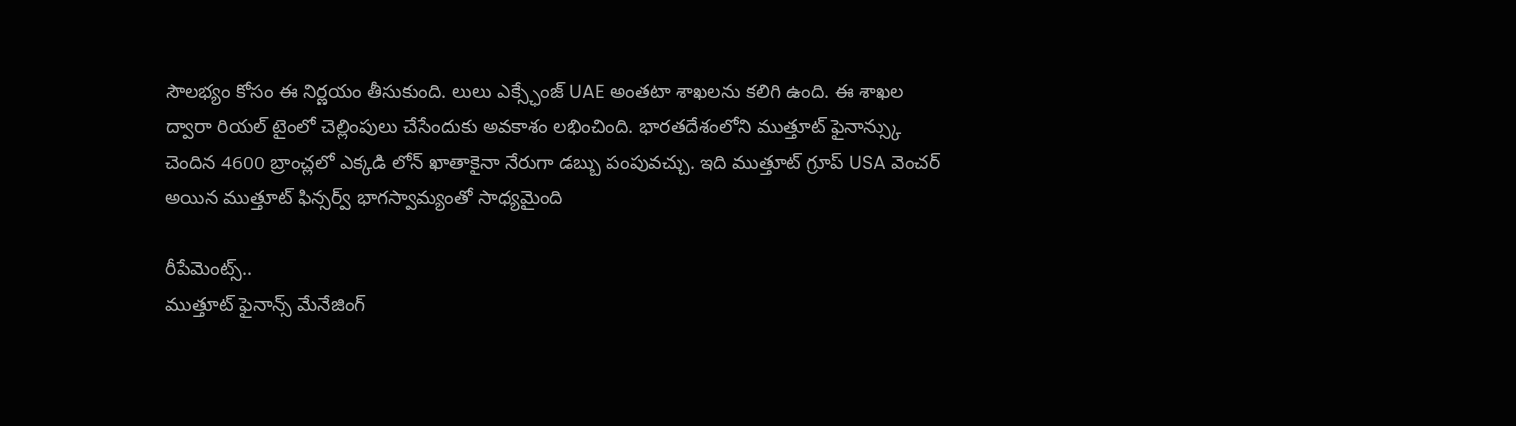సౌలభ్యం కోసం ఈ నిర్ణయం తీసుకుంది. లులు ఎక్స్ఛేంజ్ UAE అంతటా శాఖలను కలిగి ఉంది. ఈ శాఖల ద్వారా రియల్ టైంలో చెల్లింపులు చేసేందుకు అవకాశం లభించింది. భారతదేశంలోని ముత్తూట్ ఫైనాన్స్కు చెందిన 4600 బ్రాంచ్లలో ఎక్కడి లోన్ ఖాతాకైనా నేరుగా డబ్బు పంపువచ్చు. ఇది ముత్తూట్ గ్రూప్ USA వెంచర్ అయిన ముత్తూట్ ఫిన్సర్వ్ భాగస్వామ్యంతో సాధ్యమైంది

రీపేమెంట్స్..
ముత్తూట్ ఫైనాన్స్ మేనేజింగ్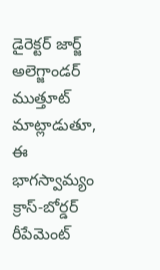డైరెక్టర్ జార్జ్ అలెగ్జాండర్ ముత్తూట్ మాట్లాడుతూ, ఈ భాగస్వామ్యం క్రాస్-బోర్డర్ రీపేమెంట్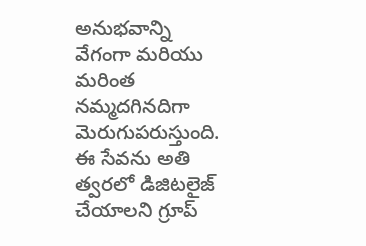అనుభవాన్ని వేగంగా మరియు మరింత నమ్మదగినదిగా మెరుగుపరుస్తుంది. ఈ సేవను అతి త్వరలో డిజిటలైజ్ చేయాలని గ్రూప్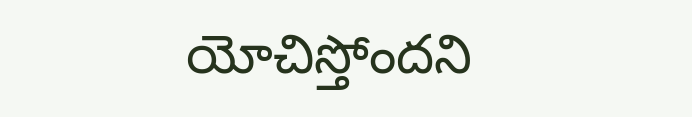యోచిస్తోందని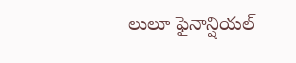లులూ ఫైనాన్షియల్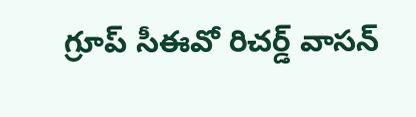గ్రూప్ సీఈవో రిచర్డ్ వాసన్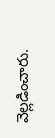వెల్లడించారు.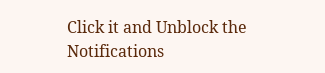Click it and Unblock the Notifications